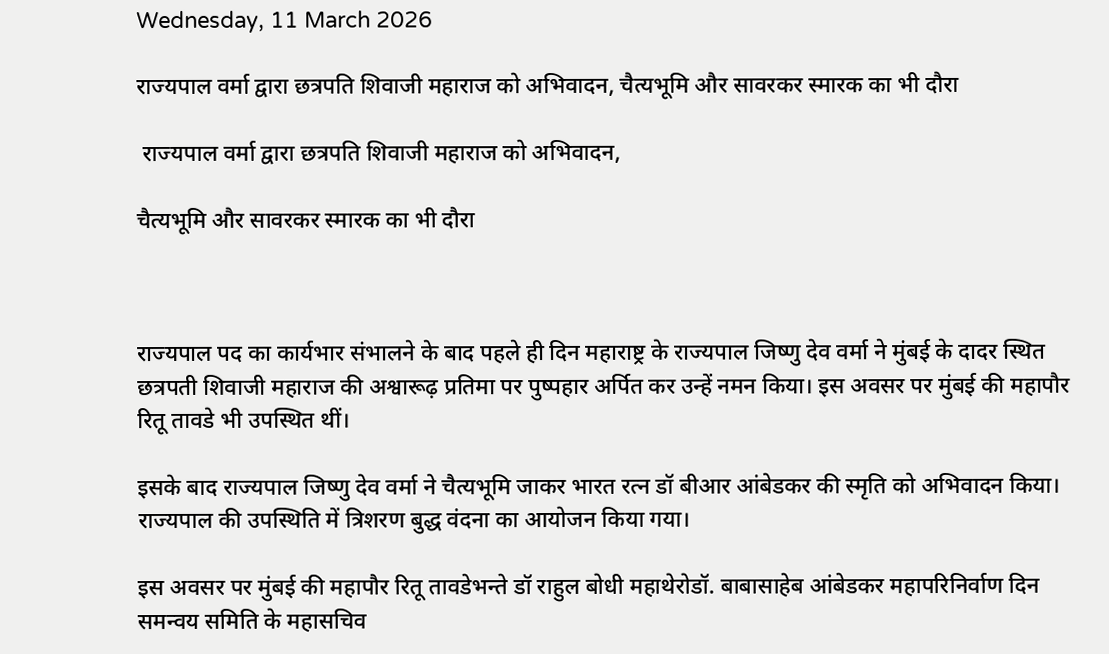Wednesday, 11 March 2026

राज्यपाल वर्मा द्वारा छत्रपति शिवाजी महाराज को अभिवादन, चैत्यभूमि और सावरकर स्मारक का भी दौरा

 राज्यपाल वर्मा द्वारा छत्रपति शिवाजी महाराज को अभिवादन,

चैत्यभूमि और सावरकर स्मारक का भी दौरा



राज्यपाल पद का कार्यभार संभालने के बाद पहले ही दिन महाराष्ट्र के राज्यपाल जिष्णु देव वर्मा ने मुंबई के दादर स्थित छत्रपती शिवाजी महाराज की अश्वारूढ़ प्रतिमा पर पुष्पहार अर्पित कर उन्हें नमन किया। इस अवसर पर मुंबई की महापौर रितू तावडे भी उपस्थित थीं।

इसके बाद राज्यपाल जिष्णु देव वर्मा ने चैत्यभूमि जाकर भारत रत्न डॉ बीआर आंबेडकर की स्मृति को अभिवादन किया। राज्यपाल की उपस्थिति में त्रिशरण बुद्ध वंदना का आयोजन किया गया।

इस अवसर पर मुंबई की महापौर रितू तावडेभन्ते डॉ राहुल बोधी महाथेरोडॉ. बाबासाहेब आंबेडकर महापरिनिर्वाण दिन समन्वय समिति के महासचिव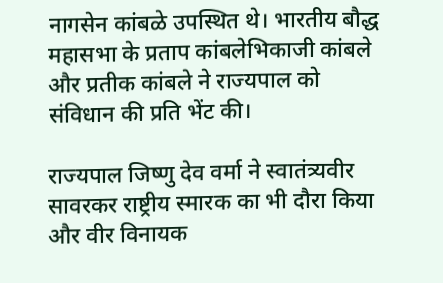नागसेन कांबळे उपस्थित थे। भारतीय बौद्ध महासभा के प्रताप कांबलेभिकाजी कांबले और प्रतीक कांबले ने राज्यपाल को संविधान की प्रति भेंट की।

राज्यपाल जिष्णु देव वर्मा ने स्वातंत्र्यवीर सावरकर राष्ट्रीय स्मारक का भी दौरा किया और वीर विनायक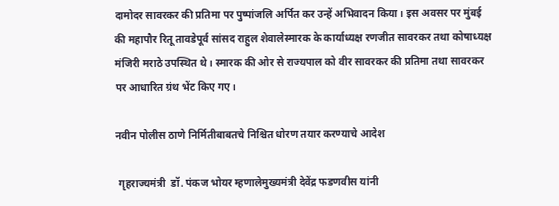दामोदर सावरकर की प्रतिमा पर पुष्पांजलि अर्पित कर उन्हें अभिवादन किया। इस अवसर पर मुंबई की महापौर रितू तावडेपूर्व सांसद राहुल शेवालेस्मारक के कार्याध्यक्ष रणजीत सावरकर तथा कोषाध्यक्ष मंजिरी मराठे उपस्थित थे। स्मारक की ओर से राज्यपाल को वीर सावरकर की प्रतिमा तथा सावरकर पर आधारित ग्रंथ भेंट किए गए।

नवीन पोलीस ठाणे निर्मितीबाबतचे निश्चित धोरण तयार करण्याचे आदेश

 गृहराज्यमंत्री  डॉ. पंकज भोयर म्हणालेमुख्यमंत्री देवेंद्र फडणवीस यांनी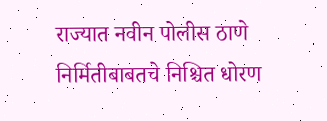राज्यात नवीन पोलीस ठाणे निर्मितीबाबतचे निश्चित धोरण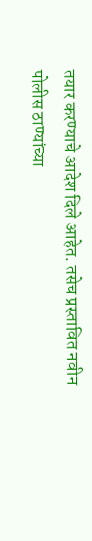तयार करण्याचे आदेश दिले आहेत. तसेच प्रस्तावित नवीन पोलीस ठाण्यांच्या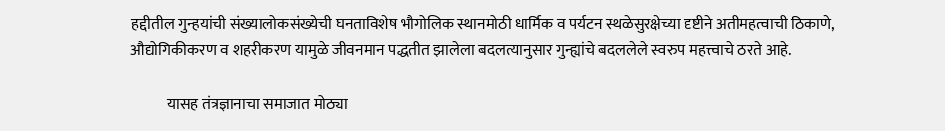हद्दीतील गुन्हयांची संख्यालोकसंख्येची घनताविशेष भौगोलिक स्थानमोठी धार्मिक व पर्यटन स्थळेसुरक्षेच्या दृष्टीने अतीमहत्वाची ठिकाणे, औद्योगिकीकरण व शहरीकरण यामुळे जीवनमान पद्धतीत झालेला बदलत्यानुसार गुन्ह्यांचे बदललेले स्वरुप महत्त्वाचे ठरते आहे.

            यासह तंत्रज्ञानाचा समाजात मोठ्या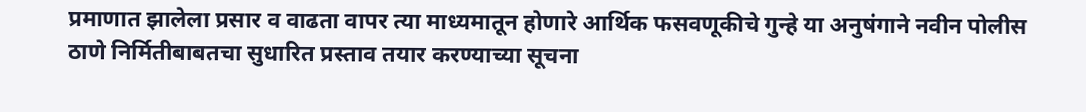प्रमाणात झालेला प्रसार व वाढता वापर त्या माध्यमातून होणारे आर्थिक फसवणूकीचे गुन्हे या अनुषंगाने नवीन पोलीस ठाणे निर्मितीबाबतचा सुधारित प्रस्ताव तयार करण्याच्या सूचना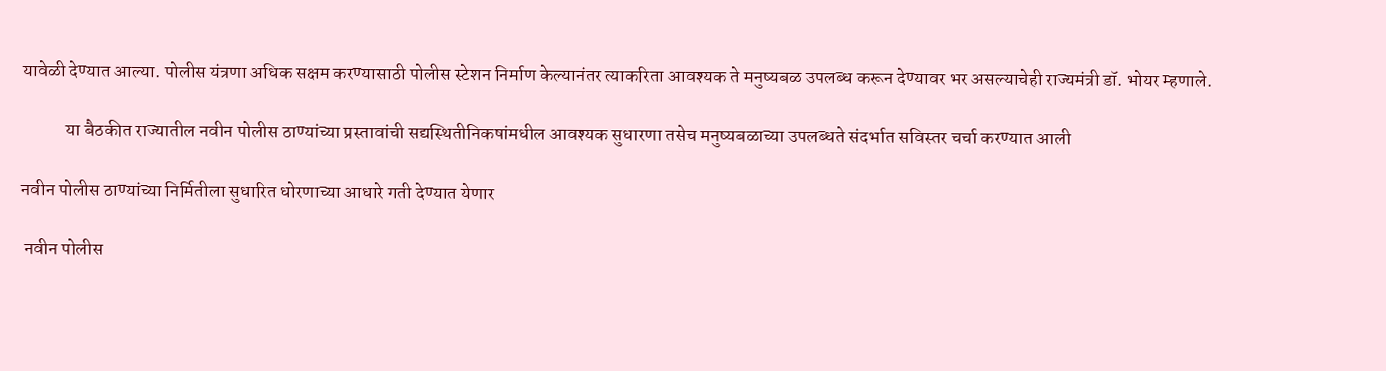यावेळी देण्यात आल्या. पोलीस यंत्रणा अधिक सक्षम करण्यासाठी पोलीस स्टेशन निर्माण केल्यानंतर त्याकरिता आवश्यक ते मनुष्यबळ उपलब्ध करून देण्यावर भर असल्याचेही राज्यमंत्री डॉ. भोयर म्हणाले.

            या बैठकीत राज्यातील नवीन पोलीस ठाण्यांच्या प्रस्तावांची सद्यस्थितीनिकषांमधील आवश्यक सुधारणा तसेच मनुष्यबळाच्या उपलब्धते संदर्भात सविस्तर चर्चा करण्यात आली

नवीन पोलीस ठाण्यांच्या निर्मितीला सुधारित धोरणाच्या आधारे गती देण्यात येणार

 नवीन पोलीस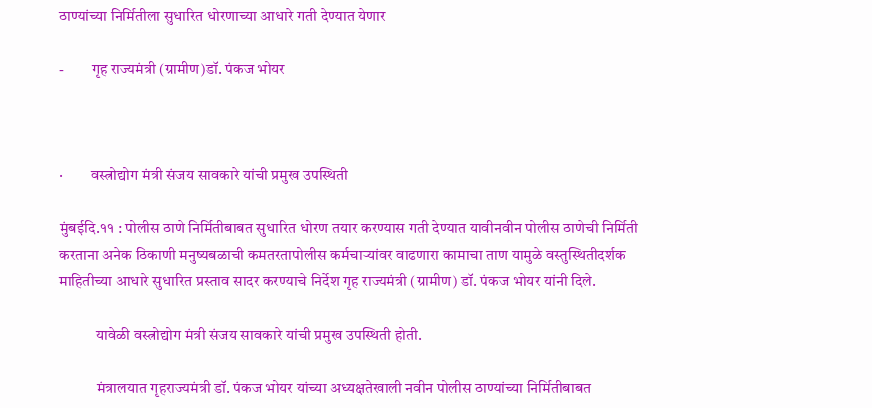ठाण्यांच्या निर्मितीला सुधारित धोरणाच्या आधारे गती देण्यात येणार

-         गृह राज्यमंत्री (ग्रामीण)डॉ. पंकज भोयर



·         वस्त्रोद्योग मंत्री संजय सावकारे यांची प्रमुख उपस्थिती

मुंबईदि.११ : पोलीस ठाणे निर्मितीबाबत सुधारित धोरण तयार करण्यास गती देण्यात यावीनवीन पोलीस ठाणेची निर्मिती करताना अनेक ठिकाणी मनुष्यबळाची कमतरतापोलीस कर्मचाऱ्यांवर वाढणारा कामाचा ताण यामुळे वस्तुस्थितीदर्शक माहितीच्या आधारे सुधारित प्रस्ताव सादर करण्याचे निर्देश गृह राज्यमंत्री (ग्रामीण) डॉ. पंकज भोयर यांनी दिले.

            यावेळी वस्त्रोद्योग मंत्री संजय सावकारे यांची प्रमुख उपस्थिती होती.

            मंत्रालयात गृहराज्यमंत्री डॉ. पंकज भोयर यांच्या अध्यक्षतेखाली नवीन पोलीस ठाण्यांच्या निर्मितीबाबत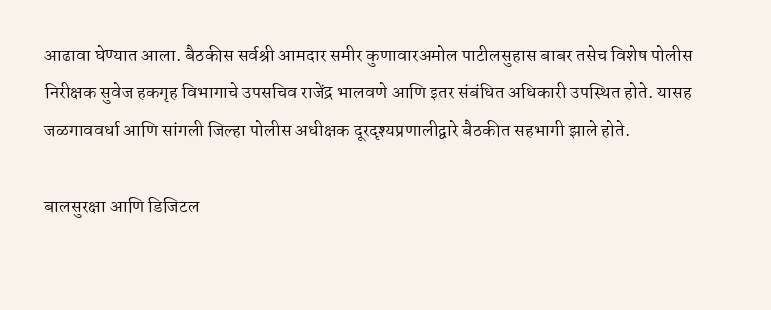आढावा घेण्यात आला. बैठकीस सर्वश्री आमदार समीर कुणावारअमोल पाटीलसुहास बाबर तसेच विशेष पोलीस निरीक्षक सुवेज हकगृह विभागाचे उपसचिव राजेंद्र भालवणे आणि इतर संबंधित अधिकारी उपस्थित होते. यासह जळगाववर्धा आणि सांगली जिल्हा पोलीस अधीक्षक दूरदृश्यप्रणालीद्वारे बैठकीत सहभागी झाले होते.

बालसुरक्षा आणि डिजिटल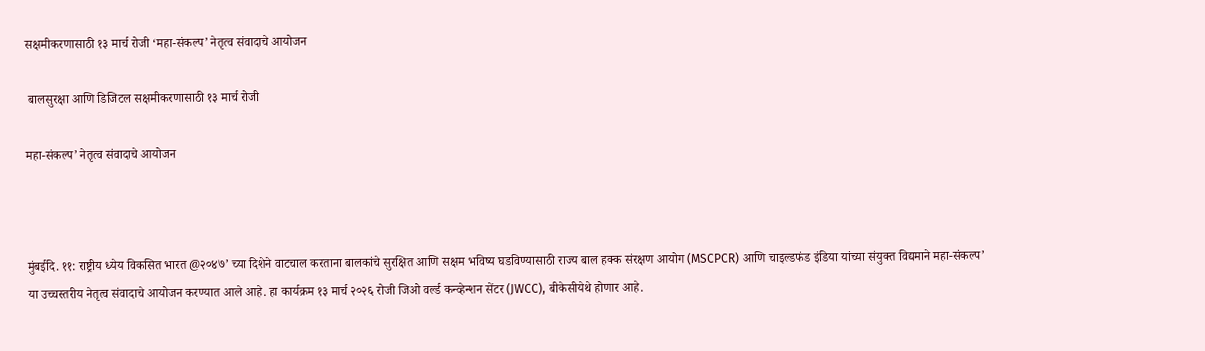सक्षमीकरणासाठी १३ मार्च रोजी ‘महा-संकल्प’ नेतृत्व संवादाचे आयोजन

 बालसुरक्षा आणि डिजिटल सक्षमीकरणासाठी १३ मार्च रोजी

महा-संकल्प’ नेतृत्व संवादाचे आयोजन



मुंबईदि. ११: राष्ट्रीय ध्येय विकसित भारत @२०४७’ च्या दिशेने वाटचाल करताना बालकांचे सुरक्षित आणि सक्षम भविष्य घडविण्यासाठी राज्य बाल हक्क संरक्षण आयोग (MSCPCR) आणि चाइल्डफंड इंडिया यांच्या संयुक्त विद्यमाने महा-संकल्प’ या उच्चस्तरीय नेतृत्व संवादाचे आयोजन करण्यात आले आहे. हा कार्यक्रम १३ मार्च २०२६ रोजी जिओ वर्ल्ड कन्व्हेन्शन सेंटर (JWCC), बीकेसीयेथे होणार आहे.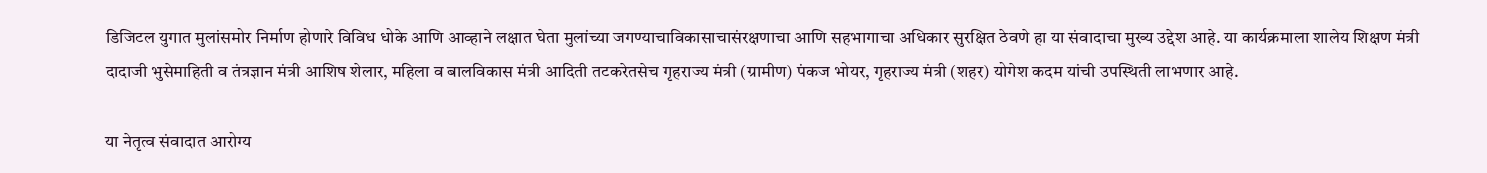डिजिटल युगात मुलांसमोर निर्माण होणारे विविध धोके आणि आव्हाने लक्षात घेता मुलांच्या जगण्याचाविकासाचासंरक्षणाचा आणि सहभागाचा अधिकार सुरक्षित ठेवणे हा या संवादाचा मुख्य उद्देश आहे. या कार्यक्रमाला शालेय शिक्षण मंत्री दादाजी भुसेमाहिती व तंत्रज्ञान मंत्री आशिष शेलार, महिला व बालविकास मंत्री आदिती तटकरेतसेच गृहराज्य मंत्री (ग्रामीण) पंकज भोयर, गृहराज्य मंत्री (शहर) योगेश कदम यांची उपस्थिती लाभणार आहे.

या नेतृत्व संवादात आरोग्य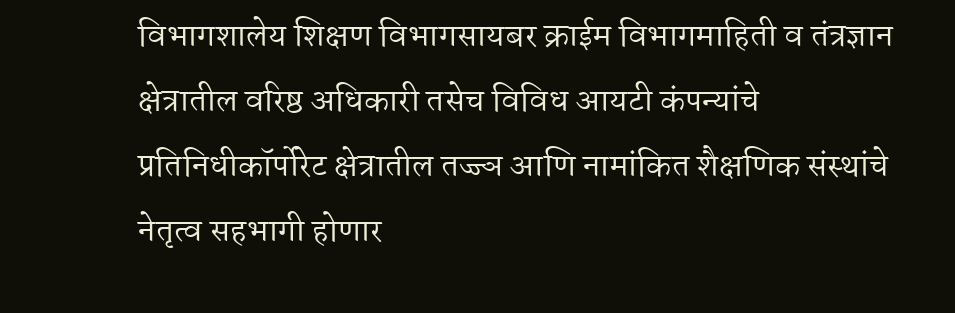विभागशालेय शिक्षण विभागसायबर क्राईम विभागमाहिती व तंत्रज्ञान क्षेत्रातील वरिष्ठ अधिकारी तसेच विविध आयटी कंपन्यांचे प्रतिनिधीकॉर्पोरेट क्षेत्रातील तज्ज्ञ आणि नामांकित शैक्षणिक संस्थांचे नेतृत्व सहभागी होणार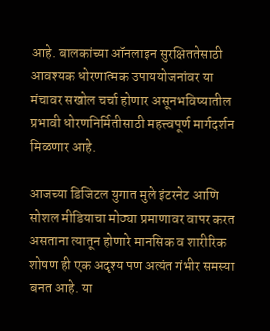आहे. बालकांच्या ऑनलाइन सुरक्षिततेसाठी आवश्यक धोरणात्मक उपाययोजनांवर या मंचावर सखोल चर्चा होणार असूनभविष्यातील प्रभावी धोरणनिर्मितीसाठी महत्त्वपूर्ण मार्गदर्शन मिळणार आहे.

आजच्या डिजिटल युगात मुले इंटरनेट आणि सोशल मीडियाचा मोठ्या प्रमाणावर वापर करत असताना त्यातून होणारे मानसिक व शारीरिक शोषण ही एक अदृश्य पण अत्यंत गंभीर समस्या बनत आहे. या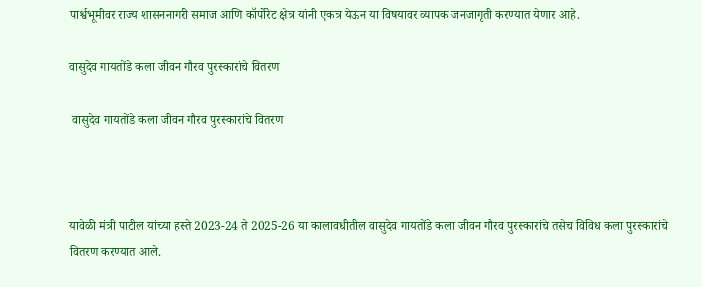पार्श्वभूमीवर राज्य शासननागरी समाज आणि कॉर्पोरेट क्षेत्र यांनी एकत्र येऊन या विषयावर व्यापक जनजागृती करण्यात येणार आहे.

वासुदेव गायतोंडे कला जीवन गौरव पुरस्कारांचे वितरण

 वासुदेव गायतोंडे कला जीवन गौरव पुरस्कारांचे वितरण



यावेळी मंत्री पाटील यांच्या हस्ते 2023-24 ते 2025-26 या कालावधीतील वासुदेव गायतोंडे कला जीवन गौरव पुरस्कारांचे तसेच विविध कला पुरस्कारांचे वितरण करण्यात आले.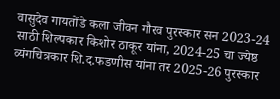वासुदेव गायतोंडे कला जीवन गौरव पुरस्कार सन 2023-24 साठी शिल्पकार किशोर ठाकूर यांना, 2024-25 चा ज्येष्ठ व्यंगचित्रकार शि.द.फडणीस यांना तर 2025-26 पुरस्कार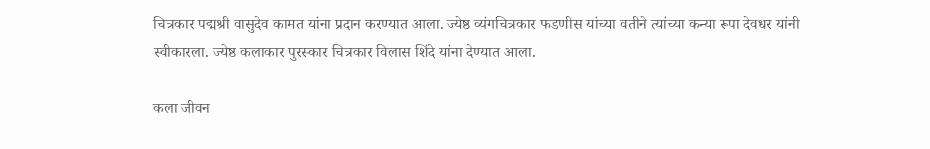चित्रकार पद्मश्री वासुदेव कामत यांना प्रदान करण्यात आला. ज्येष्ठ व्यंगचित्रकार फडणीस यांच्या वतीने त्यांच्या कन्या रूपा देवधर यांनी स्वीकारला. ज्येष्ठ कलाकार पुरस्कार चित्रकार विलास शिंदे यांना देण्यात आला.

कला जीवन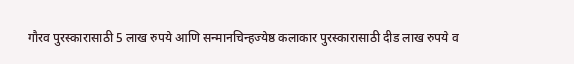गौरव पुरस्कारासाठी 5 लाख रुपये आणि सन्मानचिन्हज्येष्ठ कलाकार पुरस्कारासाठी दीड लाख रुपये व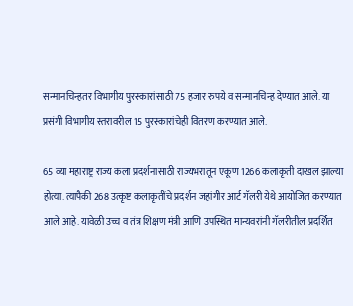सन्मानचिन्हतर विभागीय पुरस्कारांसाठी 75 हजार रुपये व सन्मानचिन्ह देण्यात आले. या प्रसंगी विभागीय स्तरावरील 15 पुरस्कारांचेही वितरण करण्यात आले.

65 व्या महाराष्ट्र राज्य कला प्रदर्शनासाठी राज्यभरातून एकूण 1266 कलाकृती दाखल झाल्या होत्या. त्यापैकी 268 उत्कृष्ट कलाकृतींचे प्रदर्शन जहांगीर आर्ट गॅलरी येथे आयोजित करण्यात आले आहे. यावेळी उच्च व तंत्र शिक्षण मंत्री आणि उपस्थित मान्यवरांनी गॅलरीतील प्रदर्शित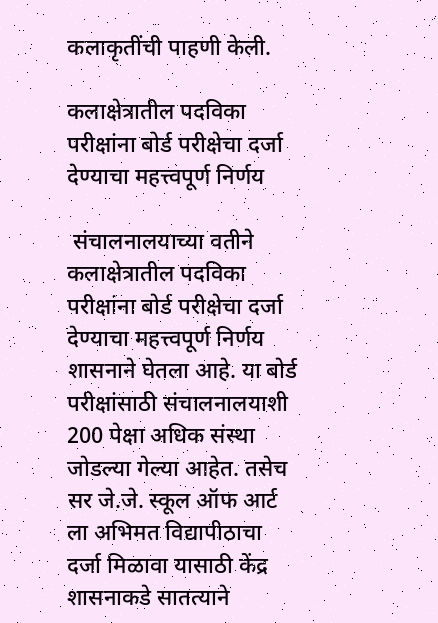कलाकृतींची पाहणी केली.

कलाक्षेत्रातील पदविका परीक्षांना बोर्ड परीक्षेचा दर्जा देण्याचा महत्त्वपूर्ण निर्णय

 संचालनालयाच्या वतीने कलाक्षेत्रातील पदविका परीक्षांना बोर्ड परीक्षेचा दर्जा देण्याचा महत्त्वपूर्ण निर्णय शासनाने घेतला आहे. या बोर्ड परीक्षांसाठी संचालनालयाशी 200 पेक्षा अधिक संस्था जोडल्या गेल्या आहेत. तसेच सर जे.जे. स्कूल ऑफ आर्ट ला अभिमत विद्यापीठाचा दर्जा मिळावा यासाठी केंद्र शासनाकडे सातत्याने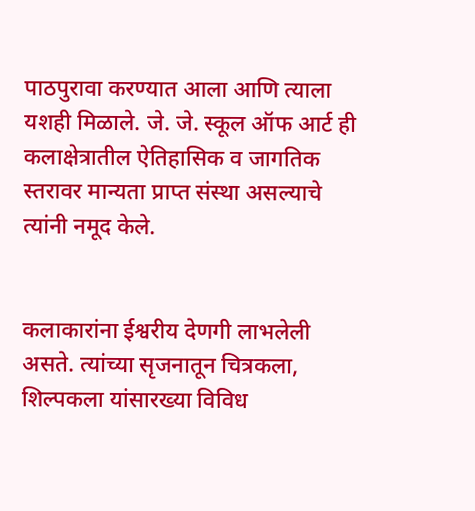पाठपुरावा करण्यात आला आणि त्याला यशही मिळाले. जे. जे. स्कूल ऑफ आर्ट ही कलाक्षेत्रातील ऐतिहासिक व जागतिक स्तरावर मान्यता प्राप्त संस्था असल्याचे त्यांनी नमूद केले.


कलाकारांना ईश्वरीय देणगी लाभलेली असते. त्यांच्या सृजनातून चित्रकला, शिल्पकला यांसारख्या विविध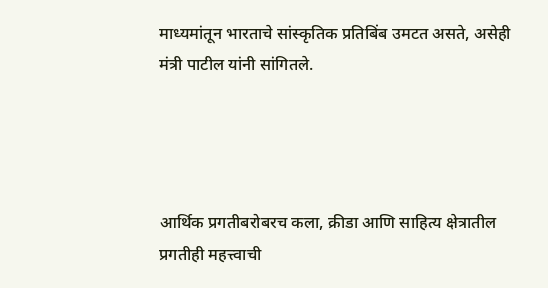माध्यमांतून भारताचे सांस्कृतिक प्रतिबिंब उमटत असते, असेही मंत्री पाटील यांनी सांगितले.




आर्थिक प्रगतीबरोबरच कला, क्रीडा आणि साहित्य क्षेत्रातील प्रगतीही महत्त्वाची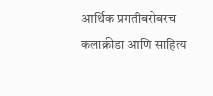आर्थिक प्रगतीबरोबरच कलाक्रीडा आणि साहित्य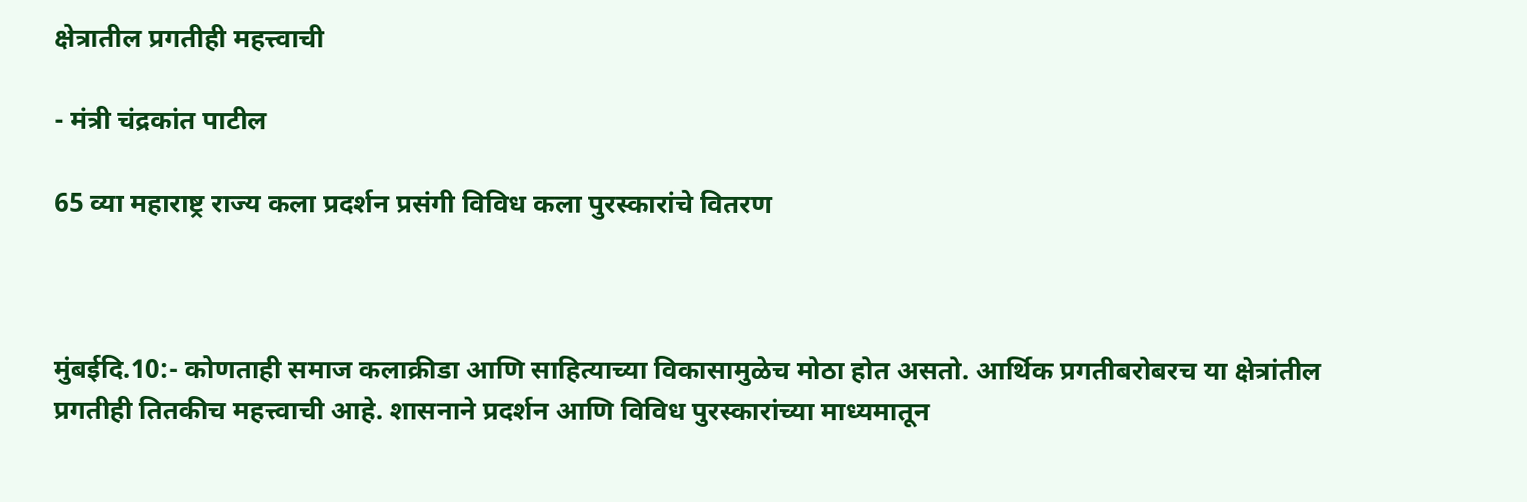क्षेत्रातील प्रगतीही महत्त्वाची

- मंत्री चंद्रकांत पाटील

65 व्या महाराष्ट्र राज्य कला प्रदर्शन प्रसंगी विविध कला पुरस्कारांचे वितरण



मुंबईदि.10:- कोणताही समाज कलाक्रीडा आणि साहित्याच्या विकासामुळेच मोठा होत असतो. आर्थिक प्रगतीबरोबरच या क्षेत्रांतील प्रगतीही तितकीच महत्त्वाची आहे. शासनाने प्रदर्शन आणि विविध पुरस्कारांच्या माध्यमातून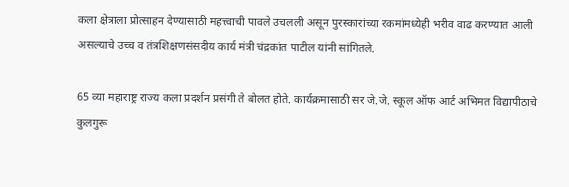कला क्षेत्राला प्रोत्साहन देण्यासाठी महत्त्वाची पावले उचलली असून पुरस्कारांच्या रकमांमध्येही भरीव वाढ करण्यात आली असल्याचे उच्च व तंत्रशिक्षणसंसदीय कार्य मंत्री चंद्रकांत पाटील यांनी सांगितले.

65 व्या महाराष्ट्र राज्य कला प्रदर्शन प्रसंगी ते बोलत होते. कार्यक्रमासाठी सर जे.जे. स्कूल ऑफ आर्ट अभिमत विद्यापीठाचे कुलगुरू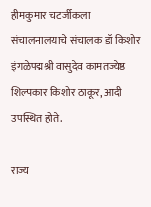हीमकुमार चटर्जीकला संचालनालयाचे संचालक डॉ किशोर इंगळेपद्मश्री वासुदेव कामतज्येष्ठ शिल्पकार किशोर ठाकूर, आदी उपस्थित होते.

राज्य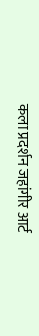कला प्रदर्शन जहांगीर आर्ट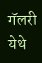गॅलरी येथे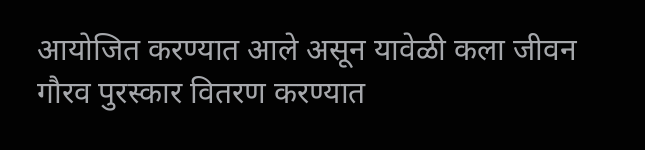आयोजित करण्यात आले असून यावेळी कला जीवन गौरव पुरस्कार वितरण करण्यात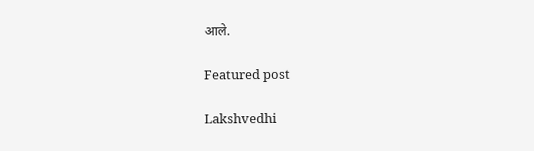आले.

Featured post

Lakshvedhi